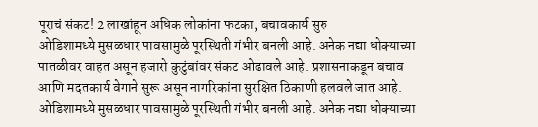पूराचं संकट! 2 लाखांहून अधिक लोकांना फटका, बचावकार्य सुरु
ओडिशामध्ये मुसळधार पावसामुळे पूरस्थिती गंभीर बनली आहे. अनेक नद्या धोक्याच्या पातळीवर वाहत असून हजारो कुटुंबांवर संकट ओढावले आहे. प्रशासनाकडून बचाव आणि मदतकार्य वेगाने सुरू असून नागरिकांना सुरक्षित ठिकाणी हलवले जात आहे.
ओडिशामध्ये मुसळधार पावसामुळे पूरस्थिती गंभीर बनली आहे. अनेक नद्या धोक्याच्या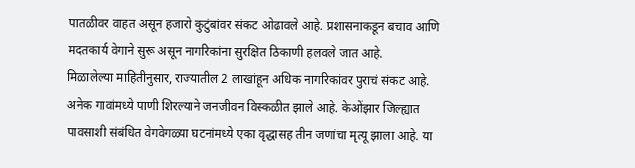पातळीवर वाहत असून हजारो कुटुंबांवर संकट ओढावले आहे. प्रशासनाकडून बचाव आणि मदतकार्य वेगाने सुरू असून नागरिकांना सुरक्षित ठिकाणी हलवले जात आहे.
मिळालेल्या माहितीनुसार, राज्यातील 2 लाखांहून अधिक नागरिकांवर पुराचं संकट आहे. अनेक गावांमध्ये पाणी शिरल्याने जनजीवन विस्कळीत झाले आहे. केओंझार जिल्ह्यात पावसाशी संबंधित वेगवेगळ्या घटनांमध्ये एका वृद्धासह तीन जणांचा मृत्यू झाला आहे. या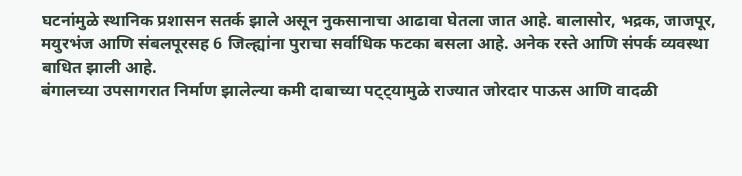घटनांमुळे स्थानिक प्रशासन सतर्क झाले असून नुकसानाचा आढावा घेतला जात आहे. बालासोर, भद्रक, जाजपूर, मयुरभंज आणि संबलपूरसह 6 जिल्ह्यांना पुराचा सर्वाधिक फटका बसला आहे. अनेक रस्ते आणि संपर्क व्यवस्था बाधित झाली आहे.
बंगालच्या उपसागरात निर्माण झालेल्या कमी दाबाच्या पट्ट्यामुळे राज्यात जोरदार पाऊस आणि वादळी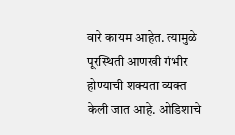वारे कायम आहेत. त्यामुळे पूरस्थिती आणखी गंभीर होण्याची शक्यता व्यक्त केली जात आहे. ओडिशाचे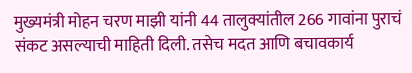मुख्यमंत्री मोहन चरण माझी यांनी 44 तालुक्यांतील 266 गावांना पुराचं संकट असल्याची माहिती दिली. तसेच मदत आणि बचावकार्य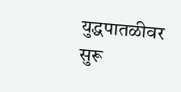युद्धपातळीवर सुरू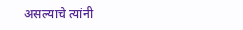असल्याचे त्यांनी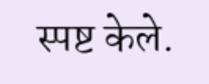स्पष्ट केले.